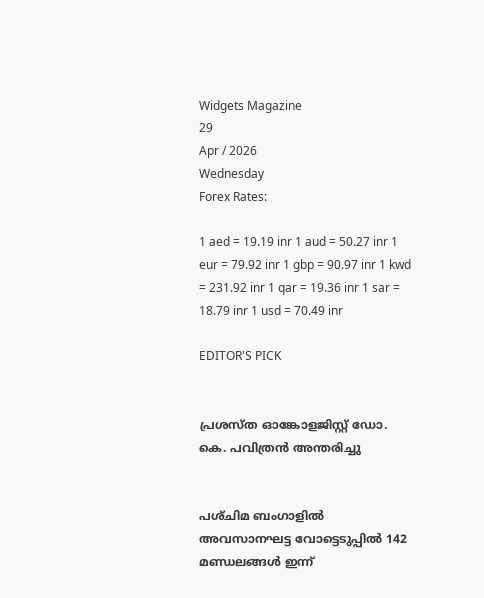Widgets Magazine
29
Apr / 2026
Wednesday
Forex Rates:

1 aed = 19.19 inr 1 aud = 50.27 inr 1 eur = 79.92 inr 1 gbp = 90.97 inr 1 kwd = 231.92 inr 1 qar = 19.36 inr 1 sar = 18.79 inr 1 usd = 70.49 inr

EDITOR'S PICK


പ്രശസ്ത ഓങ്കോളജിസ്റ്റ് ഡോ. കെ. പവിത്രൻ അന്തരിച്ചു


പശ്‌ചിമ ബംഗാളിൽ അവസാനഘട്ട വോട്ടെടുപ്പിൽ 142 മണ്ഡലങ്ങൾ ഇന്ന്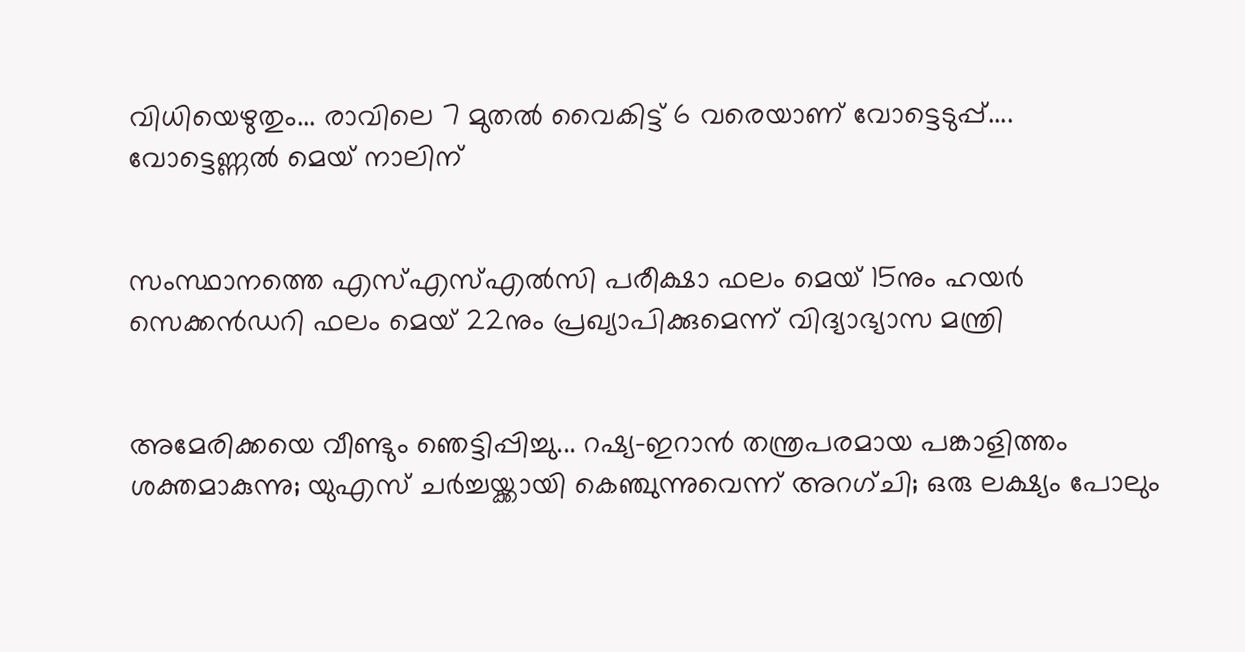വിധിയെഴുതും... രാവിലെ 7 മുതൽ വൈകിട്ട് 6 വരെയാണ് വോട്ടെടുപ്പ്.... വോട്ടെണ്ണൽ മെയ് നാലിന്


സംസ്ഥാനത്തെ എസ്എസ്എൽസി പരീക്ഷാ ഫലം മെയ് 15നും ഹയർ സെക്കൻഡറി ഫലം മെയ് 22നും പ്രഖ്യാപിക്കുമെന്ന് വിദ്യാഭ്യാസ മന്ത്രി


അമേരിക്കയെ വീണ്ടും ഞെട്ടിപ്പിച്ചു... റഷ്യ-ഇറാൻ തന്ത്രപരമായ പങ്കാളിത്തം ശക്തമാകുന്നു; യുഎസ് ചർച്ചയ്ക്കായി കെഞ്ചുന്നുവെന്ന് അറഗ്ചി; ഒരു ലക്ഷ്യം പോലും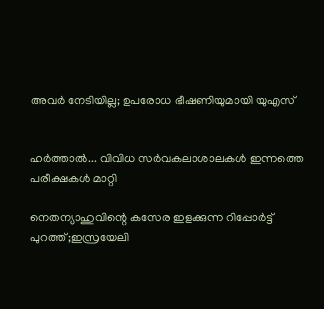അവർ നേടിയില്ല; ഉപരോധ ഭീഷണിയുമായി യുഎസ്


ഹര്‍ത്താല്‍... വിവിധ സർവകലാശാലകൾ ഇന്നത്തെ പരീക്ഷകൾ മാറ്റി

നെതന്യാഹുവിന്റെ കസേര ഇളക്കുന്ന റിപ്പോര്‍ട്ട് പുറത്ത്;ഇസ്രയേലി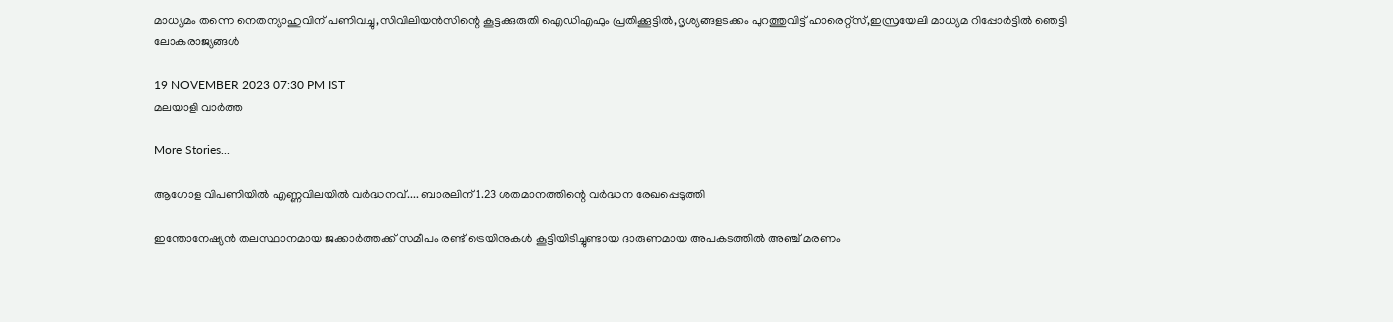മാധ്യമം തന്നെ നെതന്യാഹുവിന് പണിവച്ചു,സിവിലിയന്‍സിന്റെ കൂട്ടക്കുരുതി ഐഡിഎഫും പ്രതിക്കൂട്ടില്‍,ദൃശ്യങ്ങളടക്കം പുറത്തുവിട്ട് ഹാരെറ്റ്‌സ്,ഇസ്രയേലി മാധ്യമ റിപ്പോര്‍ട്ടില്‍ ഞെട്ടി ലോകരാജ്യങ്ങള്‍

19 NOVEMBER 2023 07:30 PM IST
മലയാളി വാര്‍ത്ത

More Stories...

ആഗോള വിപണിയില്‍ എണ്ണവിലയിൽ വർദ്ധനവ്.... ബാരലിന് 1.23 ശതമാനത്തിന്റെ വര്‍ദ്ധന രേഖപ്പെടുത്തി

ഇന്തോനേഷ്യൻ തലസ്ഥാനമായ ജക്കാർത്തക്ക് സമീപം രണ്ട് ട്രെയിനുകൾ കൂട്ടിയിടിച്ചുണ്ടായ ദാരുണമായ അപകടത്തിൽ അഞ്ച് മരണം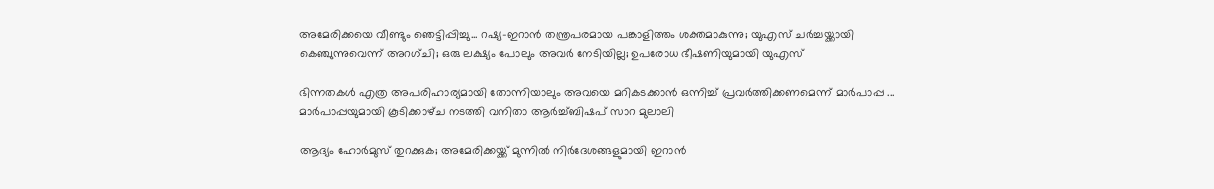അമേരിക്കയെ വീണ്ടും ഞെട്ടിപ്പിച്ചു... റഷ്യ-ഇറാൻ തന്ത്രപരമായ പങ്കാളിത്തം ശക്തമാകുന്നു; യുഎസ് ചർച്ചയ്ക്കായി കെഞ്ചുന്നുവെന്ന് അറഗ്ചി; ഒരു ലക്ഷ്യം പോലും അവർ നേടിയില്ല; ഉപരോധ ഭീഷണിയുമായി യുഎസ്

ഭിന്നതകൾ എത്ര അപരിഹാര്യമായി തോന്നിയാലും അവയെ മറികടക്കാൻ ഒന്നിച്ച്‌ പ്രവർത്തിക്കണമെന്ന് മാർപാപ്പ ... മാർപാപ്പയുമായി കൂടിക്കാഴ്‌ച നടത്തി വനിതാ ആർച്ച്‌ബിഷപ് സാറ മുലാലി

ആദ്യം ഹോര്‍മുസ് തുറക്കുക; അമേരിക്കയ്ക്ക് മുന്നില്‍ നിര്‍ദേശങ്ങളുമായി ഇറാന്‍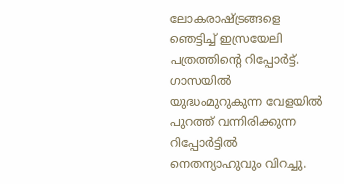ലോകരാഷ്ട്രങ്ങളെ ഞെട്ടിച്ച് ഇസ്രയേലി പത്രത്തിന്റെ റിപ്പോര്‍ട്ട്. ഗാസയില്‍ യുദ്ധംമുറുകുന്ന വേളയില്‍ പുറത്ത് വന്നിരിക്കുന്ന റിപ്പോര്‍ട്ടില്‍ നെതന്യാഹുവും വിറച്ചു.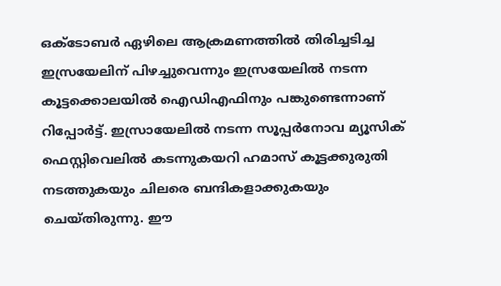ഒക്ടോബര്‍ ഏഴിലെ ആക്രമണത്തില്‍ തിരിച്ചടിച്ച ഇസ്രയേലിന് പിഴച്ചുവെന്നും ഇസ്രയേലില്‍ നടന്ന കൂട്ടക്കൊലയില്‍ ഐഡിഎഫിനും പങ്കുണ്ടെന്നാണ് റിപ്പോര്‍ട്ട്. ഇസ്രായേലില്‍ നടന്ന സൂപ്പര്‍നോവ മ്യൂസിക് ഫെസ്റ്റിവെലില്‍ കടന്നുകയറി ഹമാസ് കൂട്ടക്കുരുതി നടത്തുകയും ചിലരെ ബന്ദികളാക്കുകയും ചെയ്തിരുന്നു. ഈ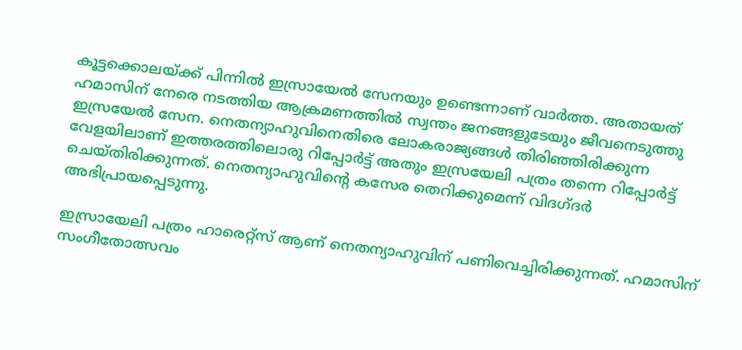കൂട്ടക്കൊലയ്ക്ക് പിന്നില്‍ ഇസ്രായേല്‍ സേനയും ഉണ്ടെന്നാണ് വാര്‍ത്ത. അതായത് ഹമാസിന് നേരെ നടത്തിയ ആക്രമണത്തില്‍ സ്വന്തം ജനങ്ങളുടേയും ജീവനെടുത്തു ഇസ്രയേല്‍ സേന. നെതന്യാഹുവിനെതിരെ ലോകരാജ്യങ്ങള്‍ തിരിഞ്ഞിരിക്കുന്ന വേളയിലാണ് ഇത്തരത്തിലൊരു റിപ്പോര്‍ട്ട് അതും ഇസ്രയേലി പത്രം തന്നെ റിപ്പോര്‍ട്ട് ചെയ്തിരിക്കുന്നത്. നെതന്യാഹുവിന്റെ കസേര തെറിക്കുമെന്ന് വിദഗ്ദര്‍ അഭിപ്രായപ്പെടുന്നു.

ഇസ്രായേലി പത്രം ഹാരെറ്റ്‌സ് ആണ് നെതന്യാഹുവിന് പണിവെച്ചിരിക്കുന്നത്. ഹമാസിന് സംഗീതോത്സവം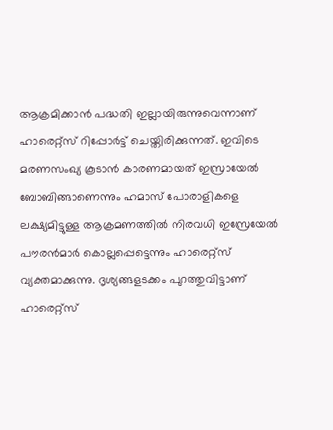ആക്രമിക്കാന്‍ പദ്ധതി ഇല്ലായിരുന്നുവെന്നാണ് ഹാരെറ്റ്‌സ് റിപ്പോര്‍ട്ട് ചെയ്തിരിക്കുന്നത്. ഇവിടെ മരണസംഖ്യ കൂടാന്‍ കാരണമായത് ഇസ്രായേല്‍ ബോബിങ്ങാണെന്നും ഹമാസ് പോരാളികളെ ലക്ഷ്യമിട്ടുള്ള ആക്രമണത്തില്‍ നിരവധി ഇസ്രേയേല്‍ പൗരന്‍മാര്‍ കൊല്ലപ്പെട്ടെന്നും ഹാരെറ്റ്‌സ് വ്യക്തമാക്കുന്നു. ദൃശ്യങ്ങളടക്കം പുറത്തുവിട്ടാണ് ഹാരെറ്റ്‌സ്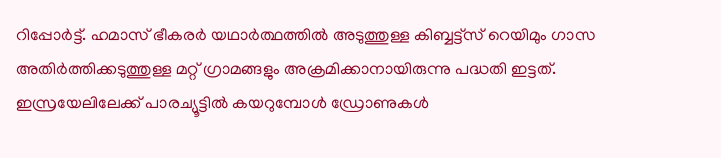റിപ്പോര്‍ട്ട്. ഹമാസ് ഭീകരര്‍ യഥാര്‍ത്ഥത്തില്‍ അടുത്തുള്ള കിബ്ബട്ട്‌സ് റെയിമും ഗാസ അതിര്‍ത്തിക്കടുത്തുള്ള മറ്റ് ഗ്രാമങ്ങളും അക്രമിക്കാനായിരുന്നു പദ്ധതി ഇട്ടത്. ഇസ്രയേലിലേക്ക് പാരച്യൂട്ടില്‍ കയറുമ്പോള്‍ ഡ്രോണുകള്‍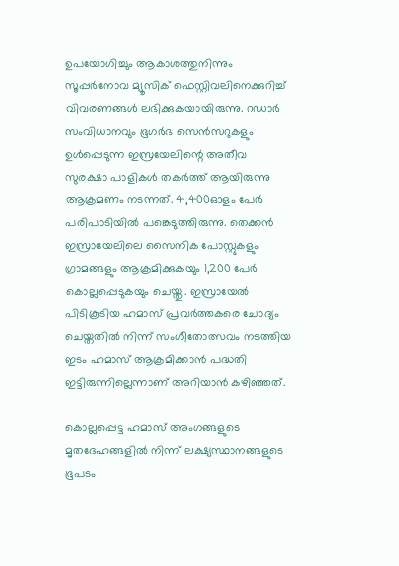ഉപയോഗിച്ചും ആകാശത്തുനിന്നും സൂപ്പര്‍നോവ മ്യൂസിക് ഫെസ്റ്റിവലിനെക്കുറിച്ച് വിവരണങ്ങള്‍ ലഭിക്കുകയായിരുന്നു. റഡാര്‍ സംവിധാനവും ഭൂഗര്‍ഭ സെന്‍സറുകളും ഉള്‍പ്പെടുന്ന ഇസ്രയേലിന്റെ അതീവ സുരക്ഷാ പാളികള്‍ തകര്‍ത്ത് ആയിരുന്നു ആക്രമണം നടന്നത്. 4,400ഓളം പേര്‍ പരിപാടിയില്‍ പങ്കെടുത്തിരുന്നു. തെക്കന്‍ ഇസ്രായേലിലെ സൈനിക പോസ്റ്റുകളും ഗ്രാമങ്ങളും ആക്രമിക്കുകയും 1,200 പേര്‍ കൊല്ലപ്പെടുകയും ചെയ്തു. ഇസ്രായേല്‍ പിടികൂടിയ ഹമാസ് പ്രവര്‍ത്തകരെ ചോദ്യം ചെയ്തതില്‍ നിന്ന് സംഗീതോത്സവം നടത്തിയ ഇടം ഹമാസ് ആക്രമിക്കാന്‍ പദ്ധതി ഇട്ടിരുന്നില്ലെന്നാണ് അറിയാന്‍ കഴിഞ്ഞത്.

കൊല്ലപ്പെട്ട ഹമാസ് അംഗങ്ങളുടെ മൃതദേഹങ്ങളില്‍ നിന്ന് ലക്ഷ്യസ്ഥാനങ്ങളുടെ ഭൂപടം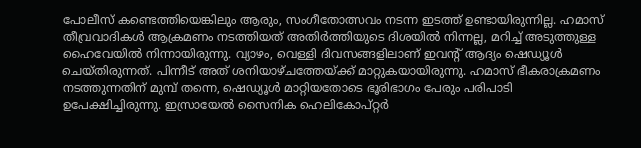പോലീസ് കണ്ടെത്തിയെങ്കിലും ആരും, സംഗീതോത്സവം നടന്ന ഇടത്ത് ഉണ്ടായിരുന്നില്ല. ഹമാസ് തീവ്രവാദികള്‍ ആക്രമണം നടത്തിയത് അതിര്‍ത്തിയുടെ ദിശയില്‍ നിന്നല്ല, മറിച്ച് അടുത്തുള്ള ഹൈവേയില്‍ നിന്നായിരുന്നു. വ്യാഴം, വെള്ളി ദിവസങ്ങളിലാണ് ഇവന്റ് ആദ്യം ഷെഡ്യൂള്‍ ചെയ്തിരുന്നത്. പിന്നീട് അത് ശനിയാഴ്ചത്തേയ്ക്ക് മാറ്റുകയായിരുന്നു. ഹമാസ് ഭീകരാക്രമണം നടത്തുന്നതിന് മുമ്പ് തന്നെ, ഷെഡ്യൂള്‍ മാറ്റിയതോടെ ഭൂരിഭാഗം പേരും പരിപാടി ഉപേക്ഷിച്ചിരുന്നു. ഇസ്രായേല്‍ സൈനിക ഹെലികോപ്റ്റര്‍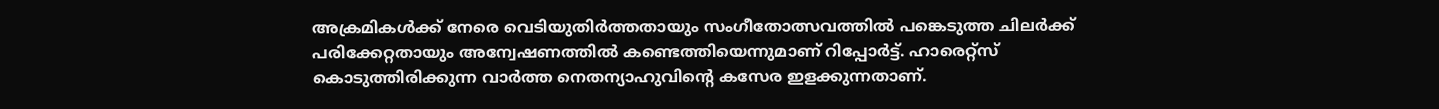അക്രമികള്‍ക്ക് നേരെ വെടിയുതിര്‍ത്തതായും സംഗീതോത്സവത്തില്‍ പങ്കെടുത്ത ചിലര്‍ക്ക് പരിക്കേറ്റതായും അന്വേഷണത്തില്‍ കണ്ടെത്തിയെന്നുമാണ് റിപ്പോര്‍ട്ട്. ഹാരെറ്റ്‌സ് കൊടുത്തിരിക്കുന്ന വാര്‍ത്ത നെതന്യാഹുവിന്റെ കസേര ഇളക്കുന്നതാണ്.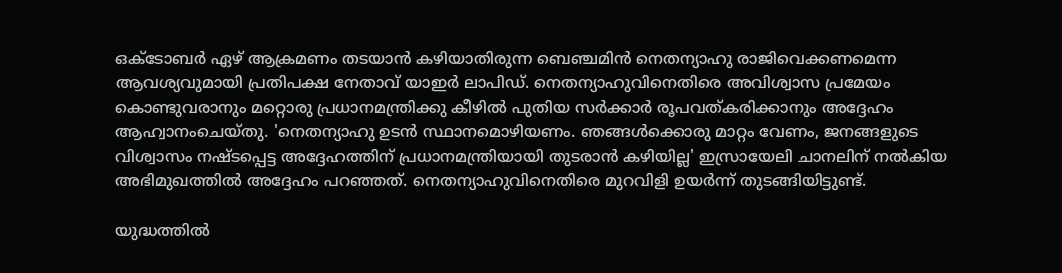ഒക്ടോബര്‍ ഏഴ് ആക്രമണം തടയാന്‍ കഴിയാതിരുന്ന ബെഞ്ചമിന്‍ നെതന്യാഹു രാജിവെക്കണമെന്ന ആവശ്യവുമായി പ്രതിപക്ഷ നേതാവ് യാഇര്‍ ലാപിഡ്. നെതന്യാഹുവിനെതിരെ അവിശ്വാസ പ്രമേയം കൊണ്ടുവരാനും മറ്റൊരു പ്രധാനമന്ത്രിക്കു കീഴില്‍ പുതിയ സര്‍ക്കാര്‍ രൂപവത്കരിക്കാനും അദ്ദേഹം ആഹ്വാനംചെയ്തു. 'നെതന്യാഹു ഉടന്‍ സ്ഥാനമൊഴിയണം. ഞങ്ങള്‍ക്കൊരു മാറ്റം വേണം, ജനങ്ങളുടെ വിശ്വാസം നഷ്ടപ്പെട്ട അദ്ദേഹത്തിന് പ്രധാനമന്ത്രിയായി തുടരാന്‍ കഴിയില്ല' ഇസ്രായേലി ചാനലിന് നല്‍കിയ അഭിമുഖത്തില്‍ അദ്ദേഹം പറഞ്ഞത്. നെതന്യാഹുവിനെതിരെ മുറവിളി ഉയര്‍ന്ന് തുടങ്ങിയിട്ടുണ്ട്.

യുദ്ധത്തില്‍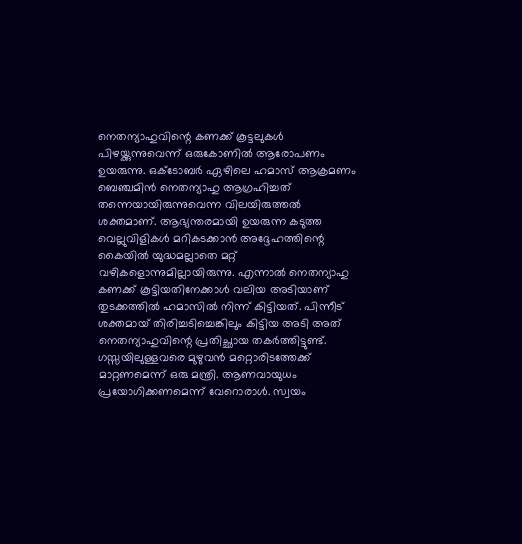നെതന്യാഹുവിന്റെ കണക്ക് കൂട്ടലുകള്‍ പിഴയ്ക്കുന്നുവെന്ന് ഒരുകോണില്‍ ആരോപണം ഉയരുന്നു. ഒക്‌ടോബര്‍ ഏഴിലെ ഹമാസ് ആക്രമണം ബെഞ്ചമിന്‍ നെതന്യാഹു ആഗ്രഹിച്ചത് തന്നെയായിരുന്നുവെന്ന വിലയിരുത്തല്‍ ശക്തമാണ്. ആഭ്യന്തരമായി ഉയരുന്ന കടുത്ത വെല്ലുവിളികള്‍ മറികടക്കാന്‍ അദ്ദേഹത്തിന്റെ കൈയില്‍ യുദ്ധമല്ലാതെ മറ്റ് വഴികളൊന്നുമില്ലായിരുന്നു. എന്നാല്‍ നെതന്യാഹു കണക്ക് കൂട്ടിയതിനേക്കാള്‍ വലിയ അടിയാണ് തുടക്കത്തില്‍ ഹമാസില്‍ നിന്ന് കിട്ടിയത്. പിന്നീട് ശക്തമായ് തിരിച്ചടിച്ചെങ്കിലും കിട്ടിയ അടി അത് നെതന്യാഹുവിന്റെ പ്രതിച്ഛായ തകര്‍ത്തിട്ടുണ്ട്. ഗസ്സയിലുള്ളവരെ മുഴുവന്‍ മറ്റൊരിടത്തേക്ക് മാറ്റണമെന്ന് ഒരു മന്ത്രി. ആണവായുധം പ്രയോഗിക്കണമെന്ന് വേറൊരാള്‍. സ്വയം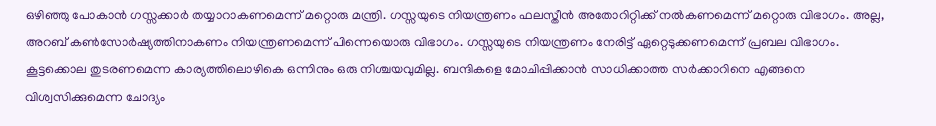ഒഴിഞ്ഞു പോകാന്‍ ഗസ്സക്കാര്‍ തയ്യാറാകണമെന്ന് മറ്റൊരു മന്ത്രി. ഗസ്സയുടെ നിയന്ത്രണം ഫലസ്തീന്‍ അതോറിറ്റിക്ക് നല്‍കണമെന്ന് മറ്റൊരു വിഭാഗം. അല്ല, അറബ് കണ്‍സോര്‍ഷ്യത്തിനാകണം നിയന്ത്രണമെന്ന് പിന്നെയൊരു വിഭാഗം. ഗസ്സയുടെ നിയന്ത്രണം നേരിട്ട് ഏറ്റെടുക്കണമെന്ന് പ്രബല വിഭാഗം. കൂട്ടക്കൊല തുടരണമെന്ന കാര്യത്തിലൊഴികെ ഒന്നിനും ഒരു നിശ്ചയവുമില്ല. ബന്ദികളെ മോചിപ്പിക്കാന്‍ സാധിക്കാത്ത സര്‍ക്കാറിനെ എങ്ങനെ വിശ്വസിക്കുമെന്ന ചോദ്യം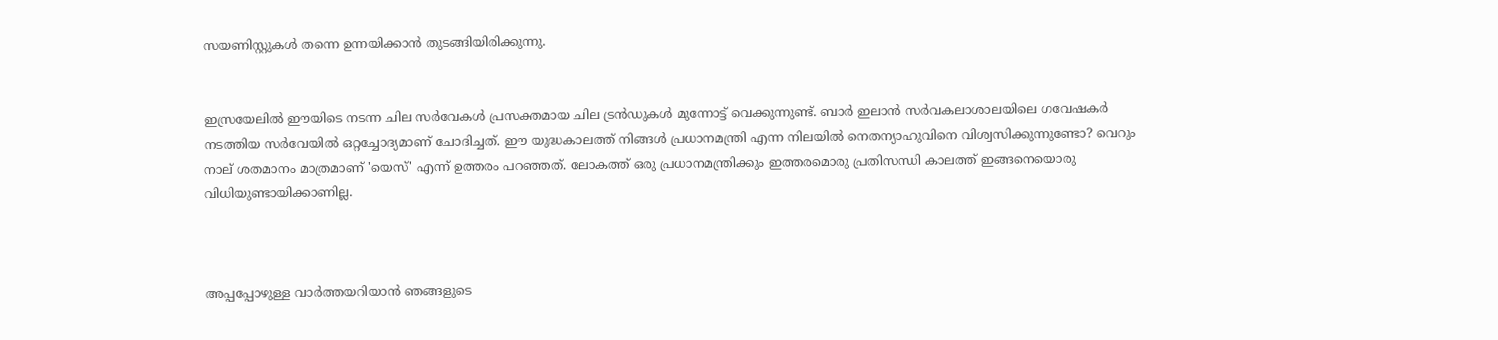സയണിസ്റ്റുകള്‍ തന്നെ ഉന്നയിക്കാന്‍ തുടങ്ങിയിരിക്കുന്നു.


ഇസ്രയേലില്‍ ഈയിടെ നടന്ന ചില സര്‍വേകള്‍ പ്രസക്തമായ ചില ട്രന്‍ഡുകള്‍ മുന്നോട്ട് വെക്കുന്നുണ്ട്. ബാര്‍ ഇലാന്‍ സര്‍വകലാശാലയിലെ ഗവേഷകര്‍ നടത്തിയ സര്‍വേയില്‍ ഒറ്റച്ചോദ്യമാണ് ചോദിച്ചത്. ഈ യുദ്ധകാലത്ത് നിങ്ങള്‍ പ്രധാനമന്ത്രി എന്ന നിലയില്‍ നെതന്യാഹുവിനെ വിശ്വസിക്കുന്നുണ്ടോ? വെറും നാല് ശതമാനം മാത്രമാണ് 'യെസ്' എന്ന് ഉത്തരം പറഞ്ഞത്. ലോകത്ത് ഒരു പ്രധാനമന്ത്രിക്കും ഇത്തരമൊരു പ്രതിസന്ധി കാലത്ത് ഇങ്ങനെയൊരു വിധിയുണ്ടായിക്കാണില്ല.



അപ്പപ്പോഴുള്ള വാര്‍ത്തയറിയാന്‍ ഞങ്ങളുടെ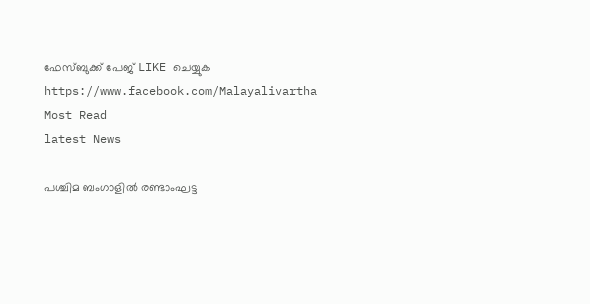ഫേസ്‌ബുക്ക്‌ പേജ് LIKE ചെയ്യുക
https://www.facebook.com/Malayalivartha
Most Read
latest News

പശ്ചിമ ബംഗാളിൽ രണ്ടാംഘട്ട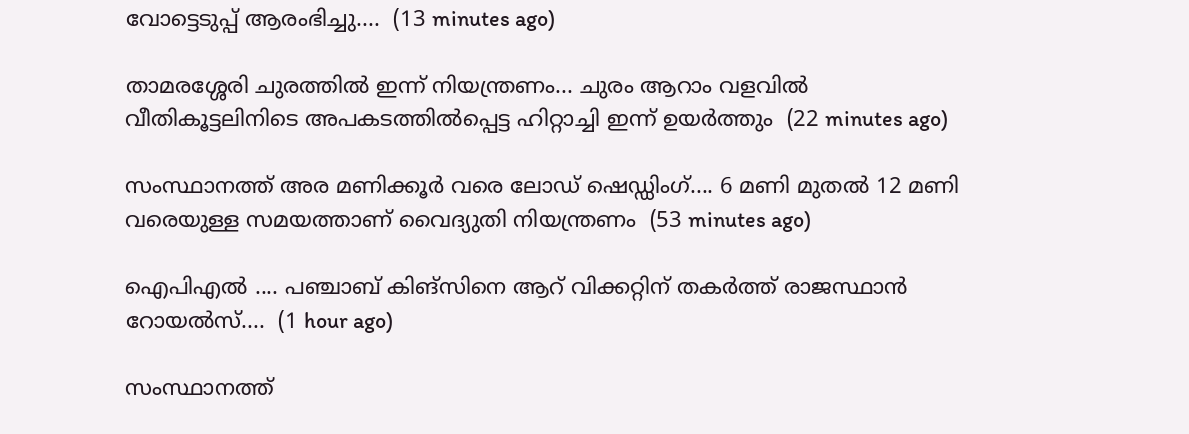വോട്ടെടുപ്പ് ആരംഭിച്ചു....  (13 minutes ago)

താമരശ്ശേരി ചുരത്തിൽ ഇന്ന് നിയന്ത്രണം... ചുരം ആറാം വളവിൽ വീതികൂട്ടലിനിടെ അപകടത്തിൽപ്പെട്ട ഹിറ്റാച്ചി ഇന്ന് ഉയർത്തും  (22 minutes ago)

സംസ്ഥാനത്ത് അര മണിക്കൂർ വരെ ലോഡ് ഷെഡ്ഡിംഗ്.... 6 മണി മുതൽ 12 മണി വരെയുള്ള സമയത്താണ് വൈദ്യുതി നിയന്ത്രണം  (53 minutes ago)

ഐപിഎൽ .... പഞ്ചാബ് കിങ്സിനെ ആറ് വിക്കറ്റിന് തകർത്ത് രാജസ്ഥാൻ റോയൽസ്....  (1 hour ago)

സംസ്ഥാനത്ത്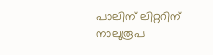പാലിന് ലിറ്ററിന് നാലുരൂപ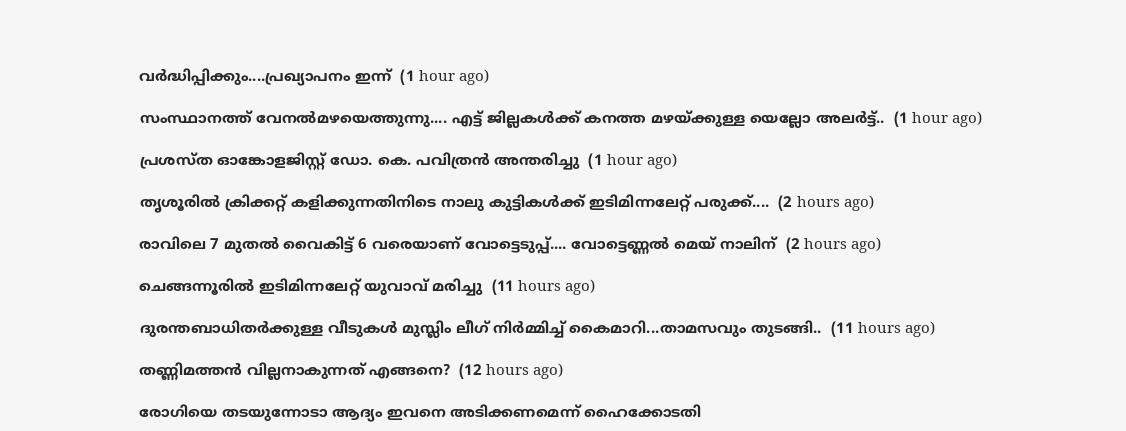വർദ്ധിപ്പിക്കും....പ്രഖ്യാപനം ഇന്ന്  (1 hour ago)

സംസ്ഥാനത്ത് വേനൽമഴയെത്തുന്നു.... എട്ട് ജില്ലകൾക്ക് കനത്ത മഴയ്ക്കുള്ള യെല്ലോ അലർട്ട്..  (1 hour ago)

പ്രശസ്ത ഓങ്കോളജിസ്റ്റ് ഡോ. കെ. പവിത്രൻ അന്തരിച്ചു  (1 hour ago)

തൃശൂരിൽ ക്രിക്കറ്റ് കളിക്കുന്നതിനിടെ നാലു കുട്ടികൾക്ക് ഇടിമിന്നലേറ്റ് പരുക്ക്....  (2 hours ago)

രാവിലെ 7 മുതൽ വൈകിട്ട് 6 വരെയാണ് വോട്ടെടുപ്പ്.... വോട്ടെണ്ണൽ മെയ് നാലിന്  (2 hours ago)

ചെങ്ങന്നൂരിൽ ഇടിമിന്നലേറ്റ് യുവാവ് മരിച്ചു  (11 hours ago)

ദുരന്തബാധിതര്‍ക്കുള്ള വീടുകള്‍ മുസ്ലിം ലീഗ് നിര്‍മ്മിച്ച് കൈമാറി...താമസവും തുടങ്ങി..  (11 hours ago)

തണ്ണിമത്തൻ വില്ലനാകുന്നത് എങ്ങനെ?  (12 hours ago)

രോഗിയെ തടയുന്നോടാ ആദ്യം ഇവനെ അടിക്കണമെന്ന് ഹൈക്കോടതി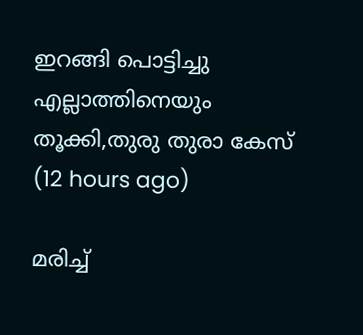ഇറങ്ങി പൊട്ടിച്ചു എല്ലാത്തിനെയും തൂക്കി,തുരു തുരാ കേസ്  (12 hours ago)

മരിച്ച്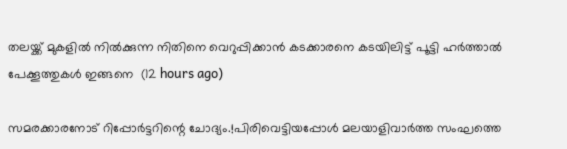തലയ്ക്ക് മുകളിൽ നിൽക്കുന്ന നിതിനെ വെറുപ്പിക്കാൻ കടക്കാരനെ കടയിലിട്ട് പൂട്ടി ഹർത്താൽ പേക്കൂത്തുകൾ ഇങ്ങനെ  (12 hours ago)

സമരക്കാരനോട് റിപ്പോർട്ടറിന്റെ ചോദ്യം.!പിരിവെട്ടിയപ്പോൾ മലയാളിവാർത്ത സംഘത്തെ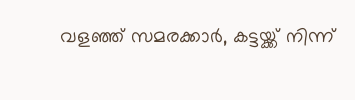വളഞ്ഞ് സമരക്കാർ, കട്ടയ്ക്ക് നിന്ന്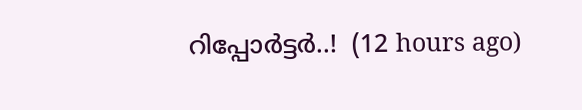റിപ്പോർട്ടർ..!  (12 hours ago)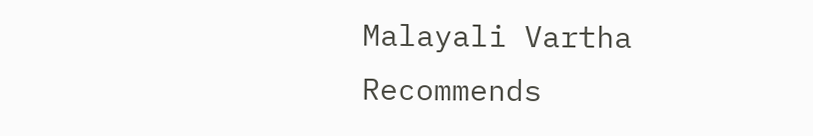Malayali Vartha Recommends